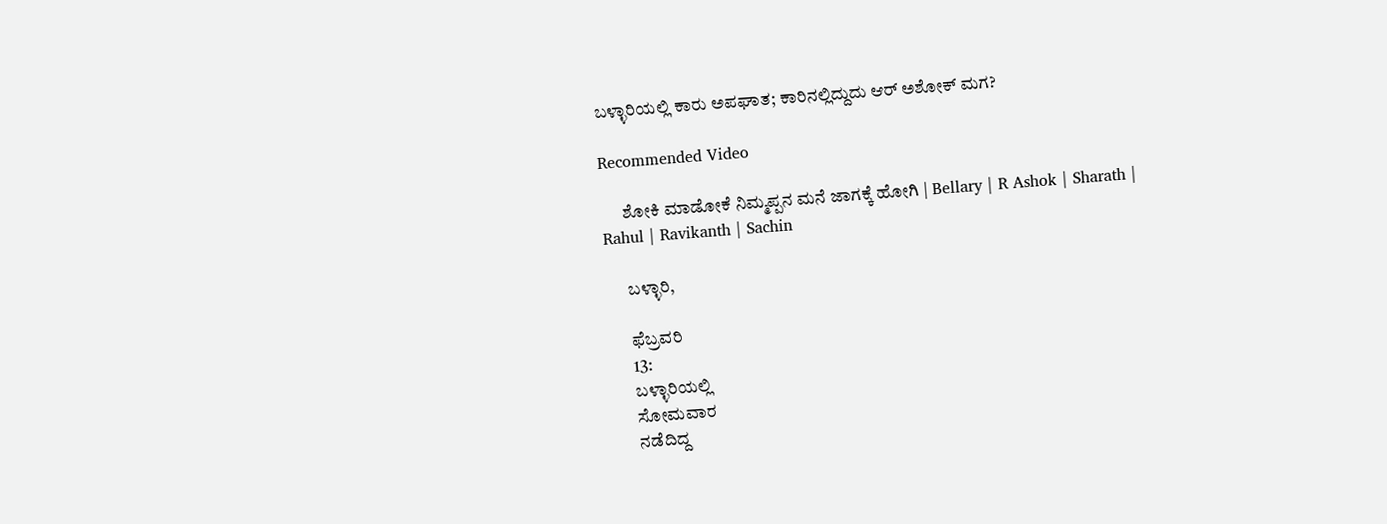ಬಳ್ಳಾರಿಯಲ್ಲಿ ಕಾರು ಅಪಘಾತ; ಕಾರಿನಲ್ಲಿದ್ದುದು ಆರ್ ಅಶೋಕ್ ಮಗ?

Recommended Video

      ಶೋಕಿ ಮಾಡೋಕೆ ನಿಮ್ಮಪ್ಪನ ಮನೆ ಜಾಗಕ್ಕೆ ಹೋಗಿ | Bellary | R Ashok | Sharath | Rahul | Ravikanth | Sachin

      ಬಳ್ಳಾರಿ,

      ಫೆಬ್ರವರಿ
      13:
      ಬಳ್ಳಾರಿಯಲ್ಲಿ
      ಸೋಮವಾರ
      ನಡೆದಿದ್ದ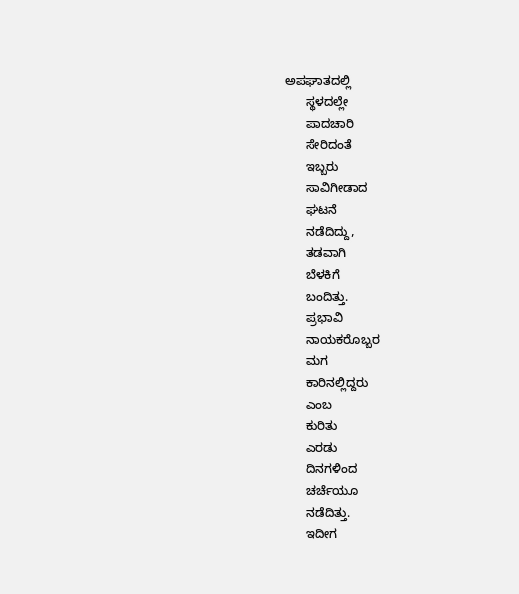ಅಪಘಾತದಲ್ಲಿ
      ಸ್ಥಳದಲ್ಲೇ
      ಪಾದಚಾರಿ
      ಸೇರಿದಂತೆ
      ಇಬ್ಬರು
      ಸಾವಿಗೀಡಾದ
      ಘಟನೆ
      ನಡೆದಿದ್ದು,
      ತಡವಾಗಿ
      ಬೆಳಕಿಗೆ
      ಬಂದಿತ್ತು.
      ಪ್ರಭಾವಿ
      ನಾಯಕರೊಬ್ಬರ
      ಮಗ
      ಕಾರಿನಲ್ಲಿದ್ದರು
      ಎಂಬ
      ಕುರಿತು
      ಎರಡು
      ದಿನಗಳಿಂದ
      ಚರ್ಚೆಯೂ
      ನಡೆದಿತ್ತು.
      ಇದೀಗ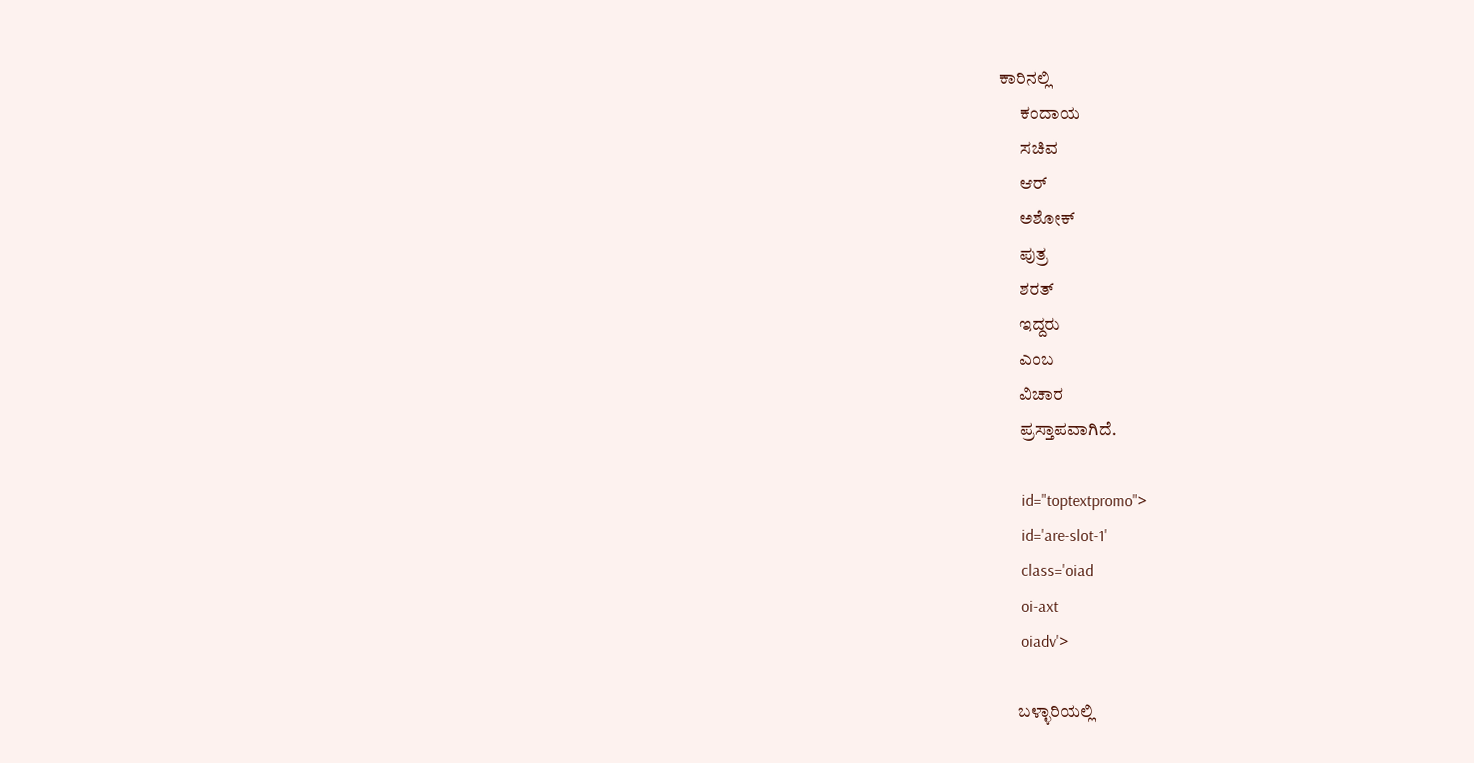ಕಾರಿನಲ್ಲಿ
      ಕಂದಾಯ
      ಸಚಿವ
      ಆರ್
      ಅಶೋಕ್
      ಪುತ್ರ
      ಶರತ್
      ಇದ್ದರು
      ಎಂಬ
      ವಿಚಾರ
      ಪ್ರಸ್ತಾಪವಾಗಿದೆ.

      id="toptextpromo">
      id='are-slot-1'
      class='oiad
      oi-axt
      oiadv'>

      ಬಳ್ಳಾರಿಯಲ್ಲಿ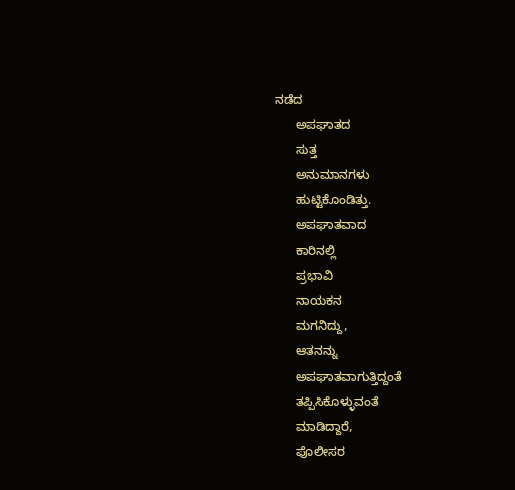ನಡೆದ
      ಅಪಘಾತದ
      ಸುತ್ತ
      ಅನುಮಾನಗಳು
      ಹುಟ್ಟಿಕೊಂಡಿತ್ತು.
      ಅಪಘಾತವಾದ
      ಕಾರಿನಲ್ಲಿ
      ಪ್ರಭಾವಿ
      ನಾಯಕನ
      ಮಗನಿದ್ದು,
      ಆತನನ್ನು
      ಅಪಘಾತವಾಗುತ್ತಿದ್ದಂತೆ
      ತಪ್ಪಿಸಿಕೊಳ್ಳುವಂತೆ
      ಮಾಡಿದ್ದಾರೆ,
      ಪೊಲೀಸರ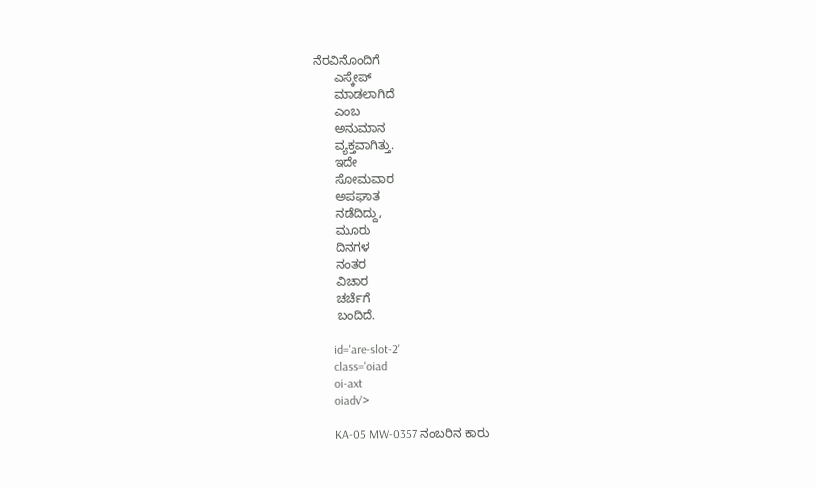ನೆರವಿನೊಂದಿಗೆ
      ಎಸ್ಕೇಪ್
      ಮಾಡಲಾಗಿದೆ
      ಎಂಬ
      ಅನುಮಾನ
      ವ್ಯಕ್ತವಾಗಿತ್ತು.
      ಇದೇ
      ಸೋಮವಾರ
      ಅಪಘಾತ
      ನಡೆದಿದ್ದು,
      ಮೂರು
      ದಿನಗಳ
      ನಂತರ
      ವಿಚಾರ
      ಚರ್ಚೆಗೆ
      ಬಂದಿದೆ.

      id='are-slot-2'
      class='oiad
      oi-axt
      oiadv'>

      KA-05 MW-0357 ನಂಬರಿನ ಕಾರು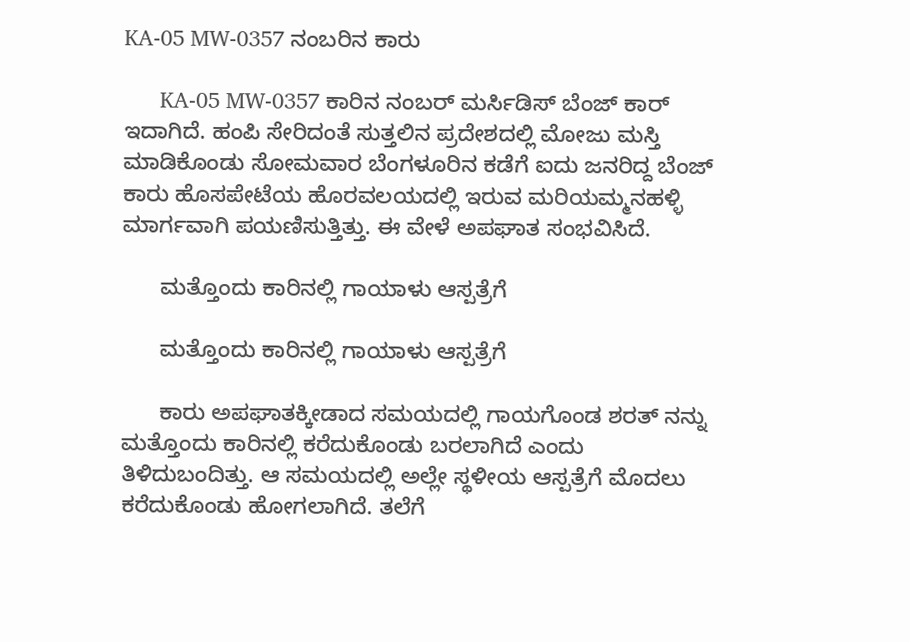KA-05 MW-0357 ನಂಬರಿನ ಕಾರು

      KA-05 MW-0357 ಕಾರಿನ ನಂಬರ್ ಮರ್ಸಿಡಿಸ್ ಬೆಂಜ್ ಕಾರ್ ಇದಾಗಿದೆ. ಹಂಪಿ ಸೇರಿದಂತೆ ಸುತ್ತಲಿನ ಪ್ರದೇಶದಲ್ಲಿ ಮೋಜು ಮಸ್ತಿ ಮಾಡಿಕೊಂಡು ಸೋಮವಾರ ಬೆಂಗಳೂರಿನ ಕಡೆಗೆ ಐದು ಜನರಿದ್ದ ಬೆಂಜ್ ಕಾರು ಹೊಸಪೇಟೆಯ ಹೊರವಲಯದಲ್ಲಿ ಇರುವ ಮರಿಯಮ್ಮನಹಳ್ಳಿ ಮಾರ್ಗವಾಗಿ ಪಯಣಿಸುತ್ತಿತ್ತು. ಈ ವೇಳೆ ಅಪಘಾತ ಸಂಭವಿಸಿದೆ.

      ಮತ್ತೊಂದು ಕಾರಿನಲ್ಲಿ ಗಾಯಾಳು ಆಸ್ಪತ್ರೆಗೆ

      ಮತ್ತೊಂದು ಕಾರಿನಲ್ಲಿ ಗಾಯಾಳು ಆಸ್ಪತ್ರೆಗೆ

      ಕಾರು ಅಪಘಾತಕ್ಕೀಡಾದ ಸಮಯದಲ್ಲಿ ಗಾಯಗೊಂಡ ಶರತ್ ನನ್ನು ಮತ್ತೊಂದು ಕಾರಿನಲ್ಲಿ ಕರೆದುಕೊಂಡು ಬರಲಾಗಿದೆ ಎಂದು ತಿಳಿದುಬಂದಿತ್ತು. ಆ ಸಮಯದಲ್ಲಿ ಅಲ್ಲೇ ಸ್ಥಳೀಯ ಆಸ್ಪತ್ರೆಗೆ ಮೊದಲು ಕರೆದುಕೊಂಡು ಹೋಗಲಾಗಿದೆ. ತಲೆಗೆ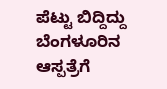ಪೆಟ್ಟು ಬಿದ್ದಿದ್ದು ಬೆಂಗಳೂರಿನ ಆಸ್ಪತ್ರೆಗೆ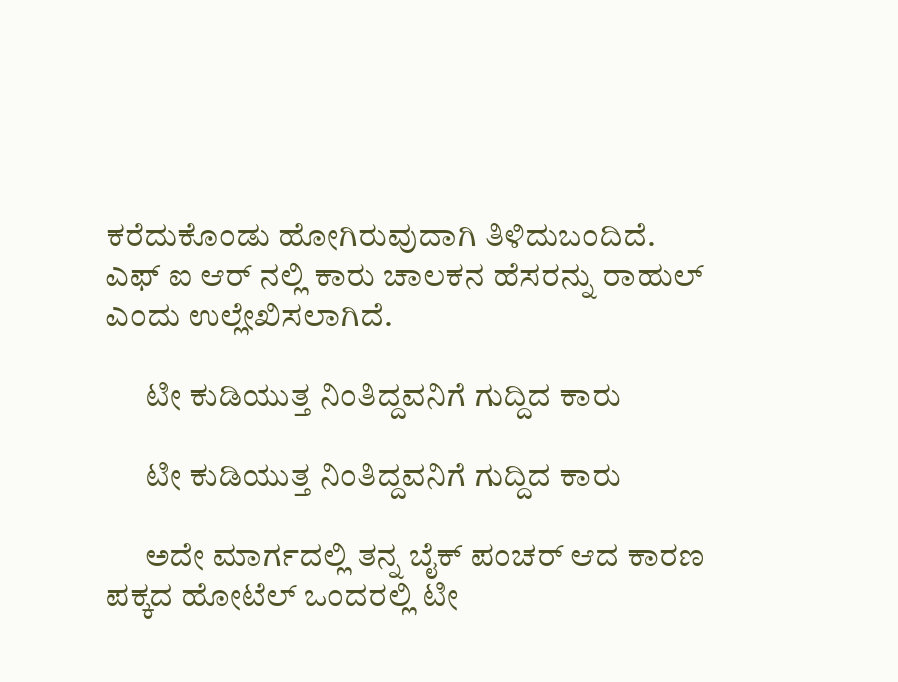ಕರೆದುಕೊಂಡು ಹೋಗಿರುವುದಾಗಿ ತಿಳಿದುಬಂದಿದೆ. ಎಫ್ ಐ ಆರ್ ನಲ್ಲಿ ಕಾರು ಚಾಲಕನ ಹೆಸರನ್ನು ರಾಹುಲ್ ಎಂದು ಉಲ್ಲೇಖಿಸಲಾಗಿದೆ.

      ಟೀ ಕುಡಿಯುತ್ತ ನಿಂತಿದ್ದವನಿಗೆ ಗುದ್ದಿದ ಕಾರು

      ಟೀ ಕುಡಿಯುತ್ತ ನಿಂತಿದ್ದವನಿಗೆ ಗುದ್ದಿದ ಕಾರು

      ಅದೇ ಮಾರ್ಗದಲ್ಲಿ ತನ್ನ ಬೈಕ್ ಪಂಚರ್ ಆದ ಕಾರಣ ಪಕ್ಕದ ಹೋಟೆಲ್ ಒಂದರಲ್ಲಿ ಟೀ‌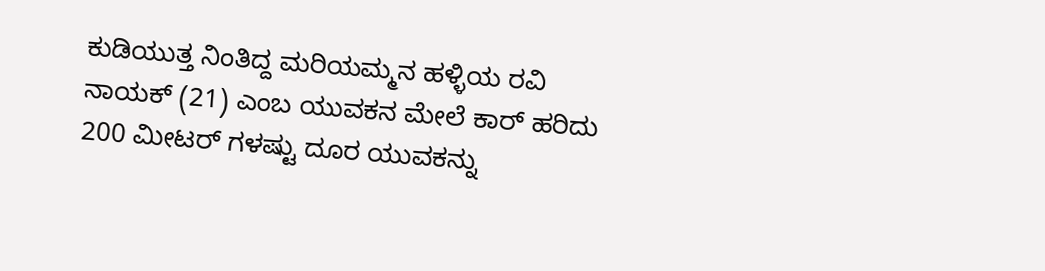ಕುಡಿಯುತ್ತ ನಿಂತಿದ್ದ ಮರಿಯಮ್ಮನ ಹಳ್ಳಿಯ ರವಿ ನಾಯಕ್ (21) ಎಂಬ ಯುವಕನ ಮೇಲೆ ಕಾರ್ ಹರಿದು 200 ಮೀಟರ್ ಗಳಷ್ಟು ದೂರ ಯುವಕನ್ನು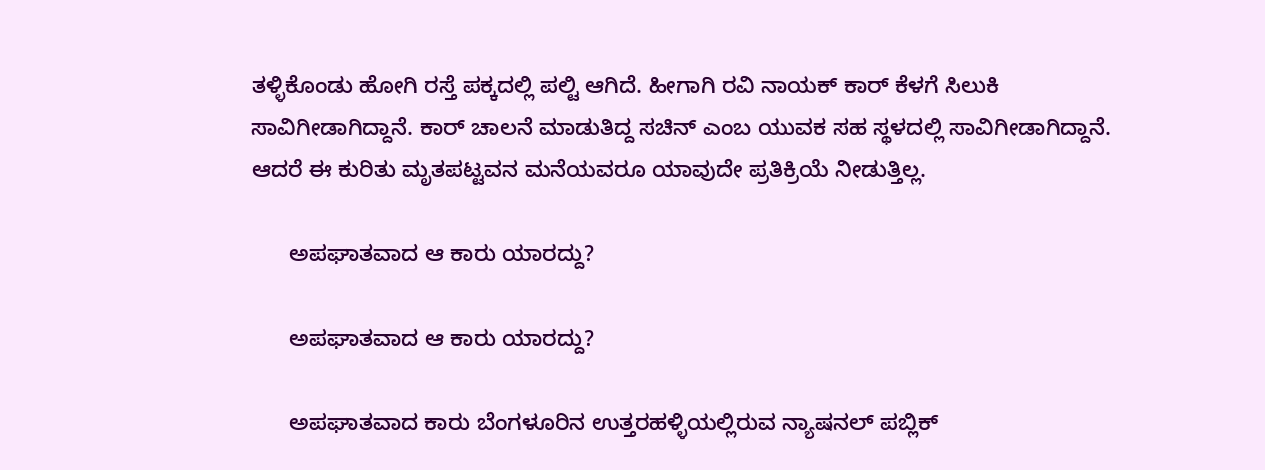ತಳ್ಳಿಕೊಂಡು ಹೋಗಿ ರಸ್ತೆ ಪಕ್ಕದಲ್ಲಿ ಪಲ್ಟಿ ಆಗಿದೆ. ಹೀಗಾಗಿ ರವಿ ನಾಯಕ್ ಕಾರ್ ಕೆಳಗೆ ಸಿಲುಕಿ ಸಾವಿಗೀಡಾಗಿದ್ದಾನೆ. ಕಾರ್ ಚಾಲನೆ ಮಾಡುತಿದ್ದ ಸಚಿನ್ ಎಂಬ ಯುವಕ ಸಹ ಸ್ಥಳದಲ್ಲಿ ಸಾವಿಗೀಡಾಗಿದ್ದಾನೆ. ಆದರೆ ಈ ಕುರಿತು ಮೃತಪಟ್ಟವನ ಮನೆಯವರೂ ಯಾವುದೇ ಪ್ರತಿಕ್ರಿಯೆ ನೀಡುತ್ತಿಲ್ಲ.

      ಅಪಘಾತವಾದ ಆ ಕಾರು ಯಾರದ್ದು?

      ಅಪಘಾತವಾದ ಆ ಕಾರು ಯಾರದ್ದು?

      ಅಪಘಾತವಾದ ಕಾರು ಬೆಂಗಳೂರಿನ ಉತ್ತರಹಳ್ಳಿಯಲ್ಲಿರುವ ನ್ಯಾಷನಲ್ ಪಬ್ಲಿಕ್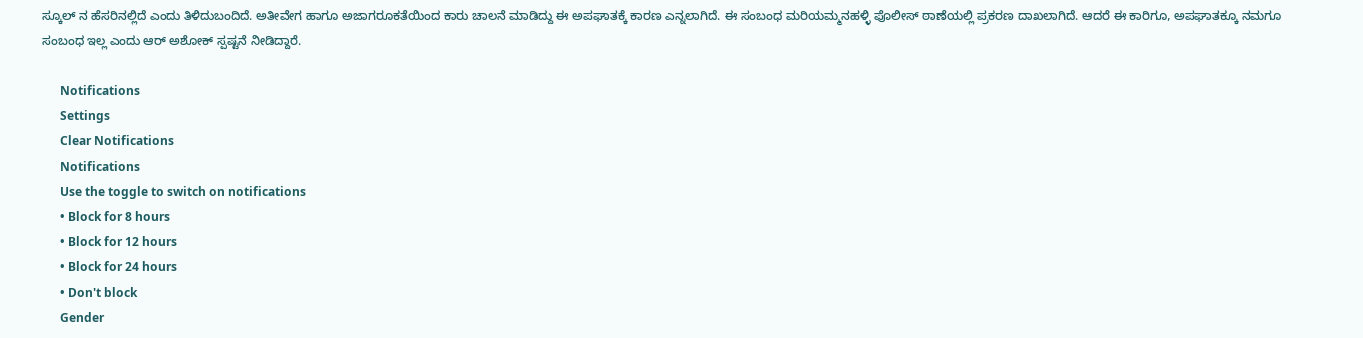ಸ್ಕೂಲ್ ನ ಹೆಸರಿನಲ್ಲಿದೆ ಎಂದು ತಿಳಿದುಬಂದಿದೆ. ಅತೀವೇಗ ಹಾಗೂ ಅಜಾಗರೂಕತೆಯಿಂದ ಕಾರು ಚಾಲನೆ ಮಾಡಿದ್ದು ಈ ಅಪಘಾತಕ್ಕೆ ಕಾರಣ ಎನ್ನಲಾಗಿದೆ. ಈ ಸಂಬಂಧ ಮರಿಯಮ್ಮನಹಳ್ಳಿ ಪೊಲೀಸ್ ಠಾಣೆಯಲ್ಲಿ ಪ್ರಕರಣ ದಾಖಲಾಗಿದೆ. ಆದರೆ ಈ ಕಾರಿಗೂ, ಅಪಘಾತಕ್ಕೂ ನಮಗೂ ಸಂಬಂಧ ಇಲ್ಲ ಎಂದು ಆರ್ ಅಶೋಕ್ ಸ್ಪಷ್ಟನೆ ನೀಡಿದ್ದಾರೆ.

      Notifications
      Settings
      Clear Notifications
      Notifications
      Use the toggle to switch on notifications
      • Block for 8 hours
      • Block for 12 hours
      • Block for 24 hours
      • Don't block
      Gender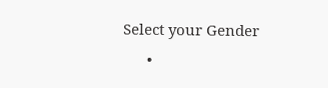Select your Gender
      •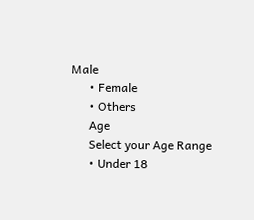Male
      • Female
      • Others
      Age
      Select your Age Range
      • Under 18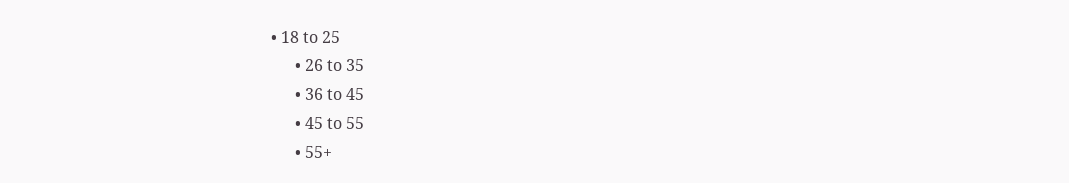• 18 to 25
      • 26 to 35
      • 36 to 45
      • 45 to 55
      • 55+